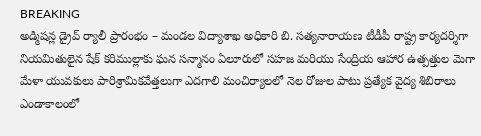BREAKING
అడ్మిషన్ల డ్రైవ్ ర్యాలీ ప్రారంభం – మండల విద్యాశాఖ అధికారి బి. సత్యనారాయణ టీడీపీ రాష్ట్ర కార్యదర్శిగా నియమితులైన షేక్ కరిముల్లాకు ఘన సన్మానం ఏలూరులో సహజ మరియు సేంద్రియ ఆహార ఉత్పత్తుల మెగా మేళా యువకులు పారిశ్రామికవేత్తలుగా ఎదగాలి మంచిర్యాలలో నెల రోజుల పాటు ప్రత్యేక వైద్య శిబిరాలు ఎండాకాలంలో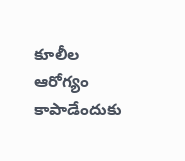కూలీల ఆరోగ్యం కాపాడేందుకు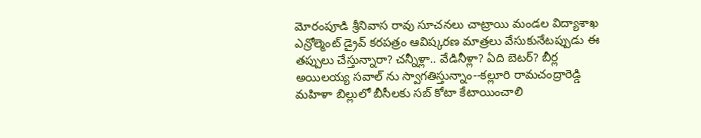మోరంపూడి శ్రీనివాస రావు సూచనలు చాట్రాయి మండల విద్యాశాఖ ఎన్రోల్మెంట్ డ్రైవ్ కరపత్రం ఆవిష్కరణ మాత్రలు వేసుకునేటప్పుడు ఈ తప్పులు చేస్తున్నారా? చన్నీళ్లా.. వేడినీళ్లా? ఏది బెటర్? బీర్ల అయిలయ్య సవాల్ ను స్వాగతిస్తున్నాం--కల్లూరి రామచంద్రారెడ్డి మహిళా బిల్లులో బీసీలకు సబ్ కోటా కేటాయించాలి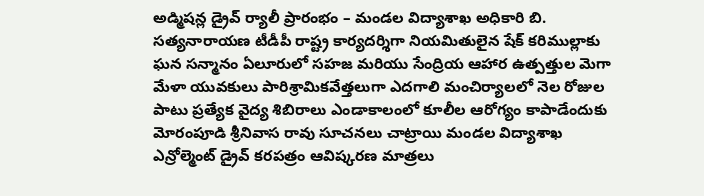అడ్మిషన్ల డ్రైవ్ ర్యాలీ ప్రారంభం – మండల విద్యాశాఖ అధికారి బి. సత్యనారాయణ టీడీపీ రాష్ట్ర కార్యదర్శిగా నియమితులైన షేక్ కరిముల్లాకు ఘన సన్మానం ఏలూరులో సహజ మరియు సేంద్రియ ఆహార ఉత్పత్తుల మెగా మేళా యువకులు పారిశ్రామికవేత్తలుగా ఎదగాలి మంచిర్యాలలో నెల రోజుల పాటు ప్రత్యేక వైద్య శిబిరాలు ఎండాకాలంలో కూలీల ఆరోగ్యం కాపాడేందుకు మోరంపూడి శ్రీనివాస రావు సూచనలు చాట్రాయి మండల విద్యాశాఖ ఎన్రోల్మెంట్ డ్రైవ్ కరపత్రం ఆవిష్కరణ మాత్రలు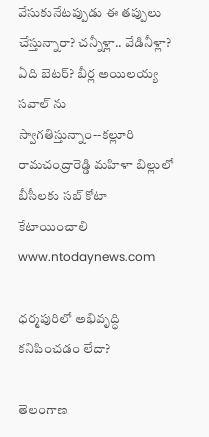వేసుకునేటప్పుడు ఈ తప్పులు చేస్తున్నారా? చన్నీళ్లా.. వేడినీళ్లా? ఏది బెటర్? బీర్ల అయిలయ్య సవాల్ ను స్వాగతిస్తున్నాం--కల్లూరి రామచంద్రారెడ్డి మహిళా బిల్లులో బీసీలకు సబ్ కోటా కేటాయించాలి
www.ntodaynews.com

ధర్మపురిలో అభివృద్ధి కనిపించడం లేదా?

తెలంగాణ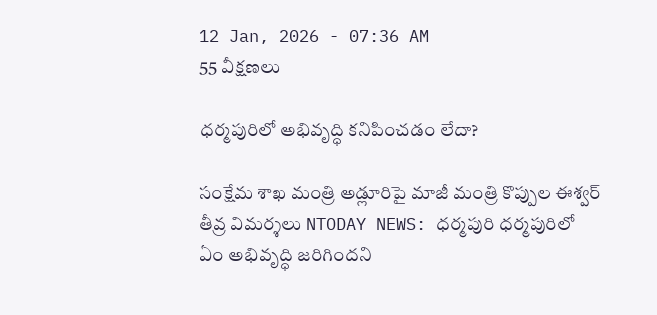12 Jan, 2026 - 07:36 AM
55 వీక్షణలు

ధర్మపురిలో అభివృద్ధి కనిపించడం లేదా?

సంక్షేమ శాఖ మంత్రి అడ్లూరిపై మాజీ మంత్రి కొప్పుల ఈశ్వర్ తీవ్ర విమర్శలు NTODAY NEWS: ధర్మపురి ధర్మపురిలో ఏం అభివృద్ధి జరిగిందని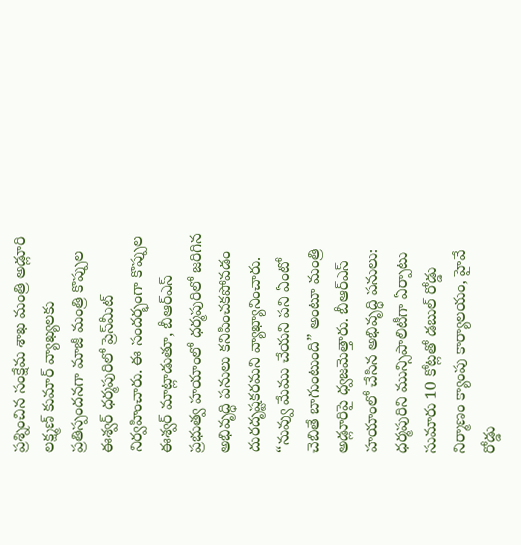ప్రశ్నించిన సంక్షేమ శాఖ మంత్రి అడ్లూరి లక్ష్మణ్ కుమార్ వ్యాఖ్యలకు ప్రతిస్పందనగా మాజీ మంత్రి కొప్పుల ఈశ్వర్ ధర్మపురిలో ప్రెస్‌మీట్ నిర్వహించారు. ఈ సందర్భంగా కొప్పుల ఈశ్వర్ మాట్లాడుతూ, బీఆర్ఎస్ ప్రభుత్వ హయాంలో ధర్మపురిలో జరిగిన అభివృద్ధి పనులు కనిపించకపోవడం దురదృష్టకరమని వ్యాఖ్యానించారు. “నువ్వు మేము చేయని పని ఏంటో చెబితే బాగుంటుంది” అంటూ మంత్రి అడ్లూరిపై ధ్వజమెత్తారు. బీఆర్ఎస్ హయాంలో చేసిన అభివృద్ధి పనులు: ధర్మపురిని మున్సిపాలిటీగా ఏర్పాటు సుమారు 10 కోట్లతో డబుల్ రోడ్డు నిర్మాణం క్యాంపు కార్యాలయం, హైవే రోడ్డు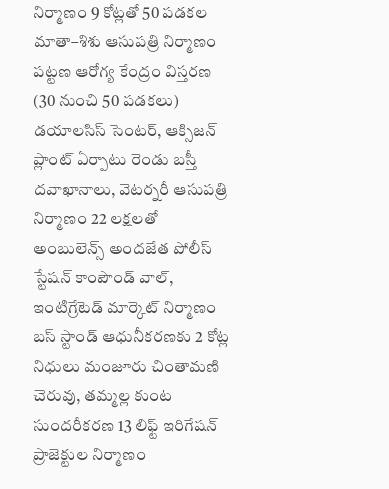నిర్మాణం 9 కోట్లతో 50 పడకల మాతా–శిశు ఆసుపత్రి నిర్మాణం పట్టణ ఆరోగ్య కేంద్రం విస్తరణ (30 నుంచి 50 పడకలు) డయాలసిస్ సెంటర్, ఆక్సిజన్ ప్లాంట్ ఏర్పాటు రెండు బస్తీ దవాఖానాలు, వెటర్నరీ ఆసుపత్రి నిర్మాణం 22 లక్షలతో అంబులెన్స్ అందజేత పోలీస్ స్టేషన్ కాంపౌండ్ వాల్, ఇంటిగ్రేటెడ్ మార్కెట్ నిర్మాణం బస్ స్టాండ్ ఆధునీకరణకు 2 కోట్ల నిధులు మంజూరు చింతామణి చెరువు, తమ్మల్ల కుంట సుందరీకరణ 13 లిఫ్ట్ ఇరిగేషన్ ప్రాజెక్టుల నిర్మాణం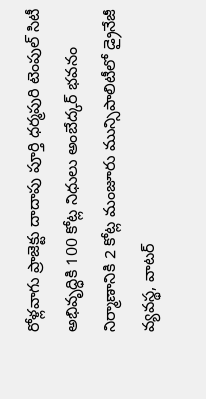రోళ్లవాగు ప్రాజెక్టు దాదాపు పూర్తి ధర్మపురి టెంపుల్ సిటీ అభివృద్ధికి 100 కోట్ల నిధులు అంబేద్కర్ భవనం నిర్మాణానికి 2 కోట్ల మంజూరు మున్సిపాలిటీలో డ్రైనేజీ వ్యవస్థ, వాటర్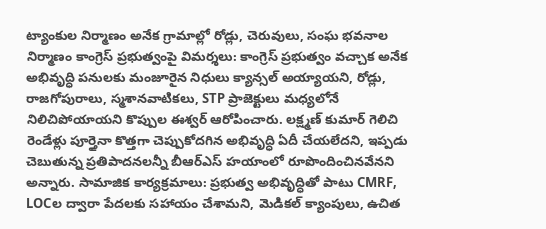ట్యాంకుల నిర్మాణం అనేక గ్రామాల్లో రోడ్లు, చెరువులు, సంఘ భవనాల నిర్మాణం కాంగ్రెస్ ప్రభుత్వంపై విమర్శలు: కాంగ్రెస్ ప్రభుత్వం వచ్చాక అనేక అభివృద్ధి పనులకు మంజూరైన నిధులు క్యాన్సల్ అయ్యాయని, రోడ్లు, రాజగోపురాలు, స్మశానవాటికలు, STP ప్రాజెక్టులు మధ్యలోనే నిలిచిపోయాయని కొప్పుల ఈశ్వర్ ఆరోపించారు. లక్ష్మణ్ కుమార్ గెలిచి రెండేళ్లు పూర్తైనా కొత్తగా చెప్పుకోదగిన అభివృద్ధి ఏదీ చేయలేదని, ఇప్పడు చెబుతున్న ప్రతిపాదనలన్నీ బీఆర్ఎస్ హయాంలో రూపొందించినవేనని అన్నారు. సామాజిక కార్యక్రమాలు: ప్రభుత్వ అభివృద్ధితో పాటు CMRF, LOCల ద్వారా పేదలకు సహాయం చేశామని, మెడికల్ క్యాంపులు, ఉచిత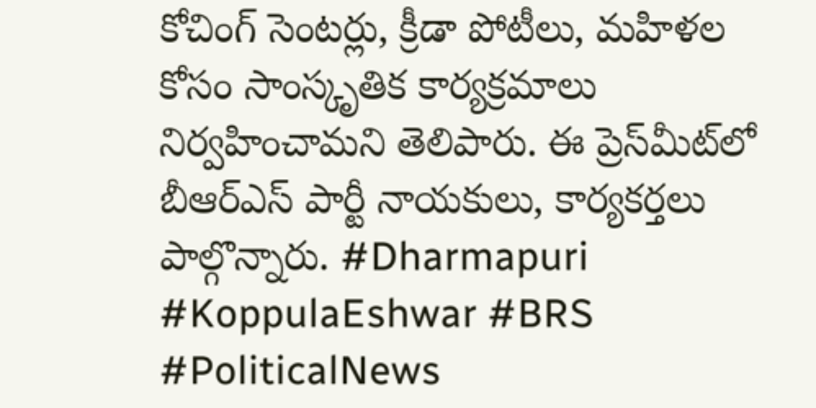కోచింగ్ సెంటర్లు, క్రీడా పోటీలు, మహిళల కోసం సాంస్కృతిక కార్యక్రమాలు నిర్వహించామని తెలిపారు. ఈ ప్రెస్‌మీట్‌లో బీఆర్ఎస్ పార్టీ నాయకులు, కార్యకర్తలు పాల్గొన్నారు. #Dharmapuri #KoppulaEshwar #BRS #PoliticalNews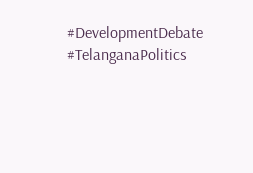#DevelopmentDebate #TelanganaPolitics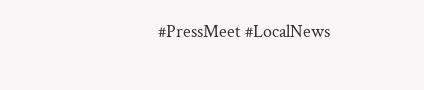#PressMeet #LocalNews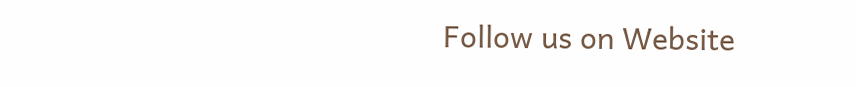Follow us on Website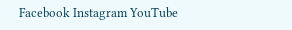Facebook Instagram YouTube